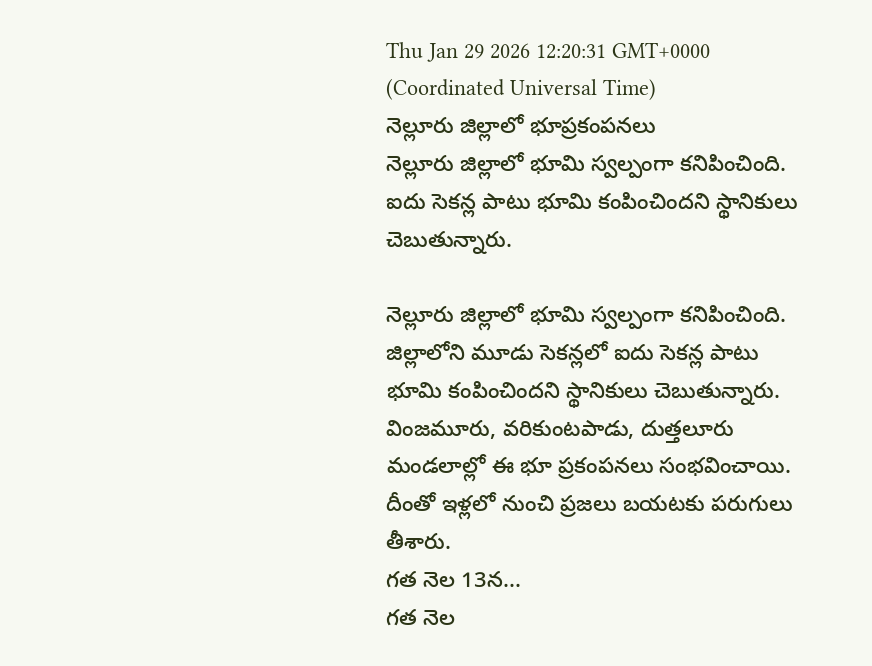Thu Jan 29 2026 12:20:31 GMT+0000 (Coordinated Universal Time)
నెల్లూరు జిల్లాలో భూప్రకంపనలు
నెల్లూరు జిల్లాలో భూమి స్వల్పంగా కనిపించింది. ఐదు సెకన్ల పాటు భూమి కంపించిందని స్థానికులు చెబుతున్నారు.

నెల్లూరు జిల్లాలో భూమి స్వల్పంగా కనిపించింది. జిల్లాలోని మూడు సెకన్లలో ఐదు సెకన్ల పాటు భూమి కంపించిందని స్థానికులు చెబుతున్నారు. వింజమూరు, వరికుంటపాడు, దుత్తలూరు మండలాల్లో ఈ భూ ప్రకంపనలు సంభవించాయి. దీంతో ఇళ్లలో నుంచి ప్రజలు బయటకు పరుగులు తీశారు.
గత నెల 13న...
గత నెల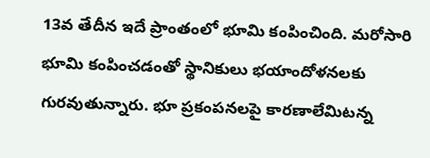13వ తేదీన ఇదే ప్రాంతంలో భూమి కంపించింది. మరోసారి భూమి కంపించడంతో స్థానికులు భయాందోళనలకు గురవుతున్నారు. భూ ప్రకంపనలపై కారణాలేమిటన్న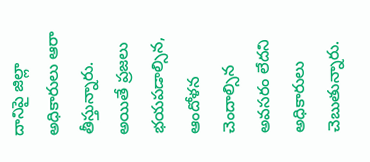దానిపై జిల్లా అధికారులు ఆరా తీస్తున్నారు. అయితే ప్రజలు భయపడాల్సిన, ఆందోళన చెందాల్సిన అవసరం లేదని అధికారులు చెబుతున్నారు.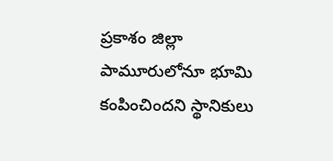ప్రకాశం జిల్లా పామూరులోనూ భూమి కంపించిందని స్థానికులు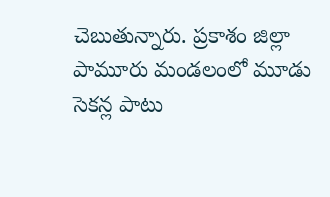చెబుతున్నారు. ప్రకాశం జిల్లా పామూరు మండలంలో మూడు సెకన్ల పాటు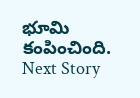భూమి కంపించింది.
Next Story